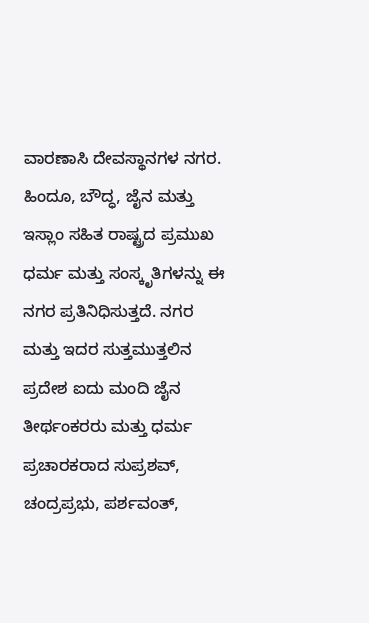ವಾರಣಾಸಿ ದೇವಸ್ಥಾನಗಳ ನಗರ. ಹಿಂದೂ, ಬೌದ್ಧ, ಜೈನ ಮತ್ತು ಇಸ್ಲಾಂ ಸಹಿತ ರಾಷ್ಟ್ರದ ಪ್ರಮುಖ ಧರ್ಮ ಮತ್ತು ಸಂಸ್ಕೃತಿಗಳನ್ನು ಈ ನಗರ ಪ್ರತಿನಿಧಿಸುತ್ತದೆ. ನಗರ ಮತ್ತು ಇದರ ಸುತ್ತಮುತ್ತಲಿನ ಪ್ರದೇಶ ಐದು ಮಂದಿ ಜೈನ ತೀರ್ಥಂಕರರು ಮತ್ತು ಧರ್ಮ ಪ್ರಚಾರಕರಾದ ಸುಪ್ರಶವ್, ಚಂದ್ರಪ್ರಭು, ಪರ್ಶವಂತ್,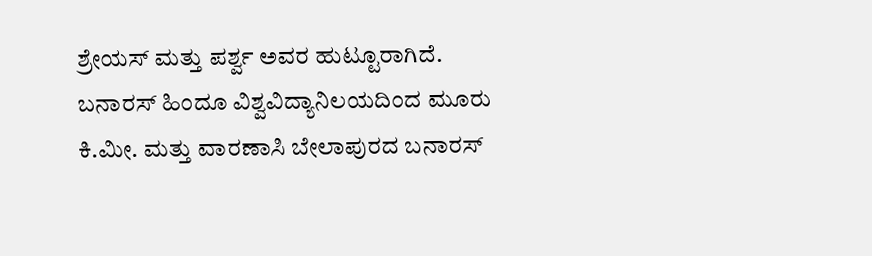ಶ್ರೇಯಸ್ ಮತ್ತು ಪರ್ಶ್ವ ಅವರ ಹುಟ್ಟೂರಾಗಿದೆ.
ಬನಾರಸ್ ಹಿಂದೂ ವಿಶ್ವವಿದ್ಯಾನಿಲಯದಿಂದ ಮೂರು ಕಿ.ಮೀ. ಮತ್ತು ವಾರಣಾಸಿ ಬೇಲಾಪುರದ ಬನಾರಸ್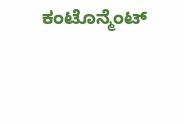ಕಂಟೊನ್ಮೆಂಟ್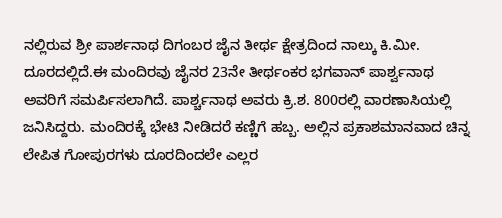ನಲ್ಲಿರುವ ಶ್ರೀ ಪಾರ್ಶನಾಥ ದಿಗಂಬರ ಜೈನ ತೀರ್ಥ ಕ್ಷೇತ್ರದಿಂದ ನಾಲ್ಕು ಕಿ.ಮೀ. ದೂರದಲ್ಲಿದೆ.ಈ ಮಂದಿರವು ಜೈನರ 23ನೇ ತೀರ್ಥಂಕರ ಭಗವಾನ್ ಪಾರ್ಶ್ವನಾಥ ಅವರಿಗೆ ಸಮರ್ಪಿಸಲಾಗಿದೆ. ಪಾರ್ಶ್ಚನಾಥ ಅವರು ಕ್ರಿ.ಶ. 800ರಲ್ಲಿ ವಾರಣಾಸಿಯಲ್ಲಿ ಜನಿಸಿದ್ದರು. ಮಂದಿರಕ್ಕೆ ಭೇಟಿ ನೀಡಿದರೆ ಕಣ್ಣಿಗೆ ಹಬ್ಬ. ಅಲ್ಲಿನ ಪ್ರಕಾಶಮಾನವಾದ ಚಿನ್ನ ಲೇಪಿತ ಗೋಪುರಗಳು ದೂರದಿಂದಲೇ ಎಲ್ಲರ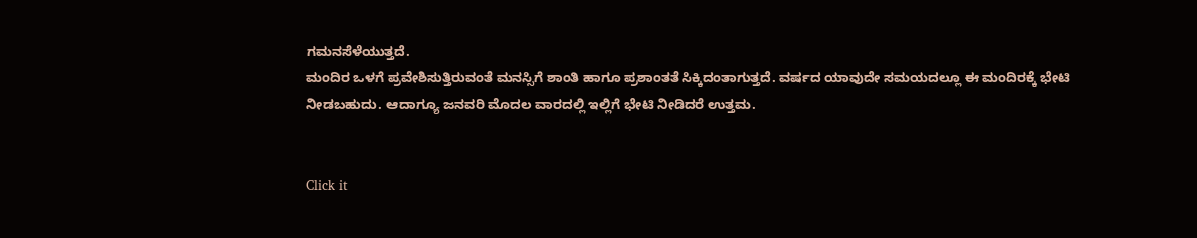ಗಮನಸೆಳೆಯುತ್ತದೆ.
ಮಂದಿರ ಒಳಗೆ ಪ್ರವೇಶಿಸುತ್ತಿರುವಂತೆ ಮನಸ್ಸಿಗೆ ಶಾಂತಿ ಹಾಗೂ ಪ್ರಶಾಂತತೆ ಸಿಕ್ಕಿದಂತಾಗುತ್ತದೆ. ವರ್ಷದ ಯಾವುದೇ ಸಮಯದಲ್ಲೂ ಈ ಮಂದಿರಕ್ಕೆ ಭೇಟಿ ನೀಡಬಹುದು. ಆದಾಗ್ಯೂ ಜನವರಿ ಮೊದಲ ವಾರದಲ್ಲಿ ಇಲ್ಲಿಗೆ ಭೇಟಿ ನೀಡಿದರೆ ಉತ್ತಮ.


Click it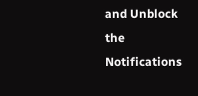and Unblock the Notifications